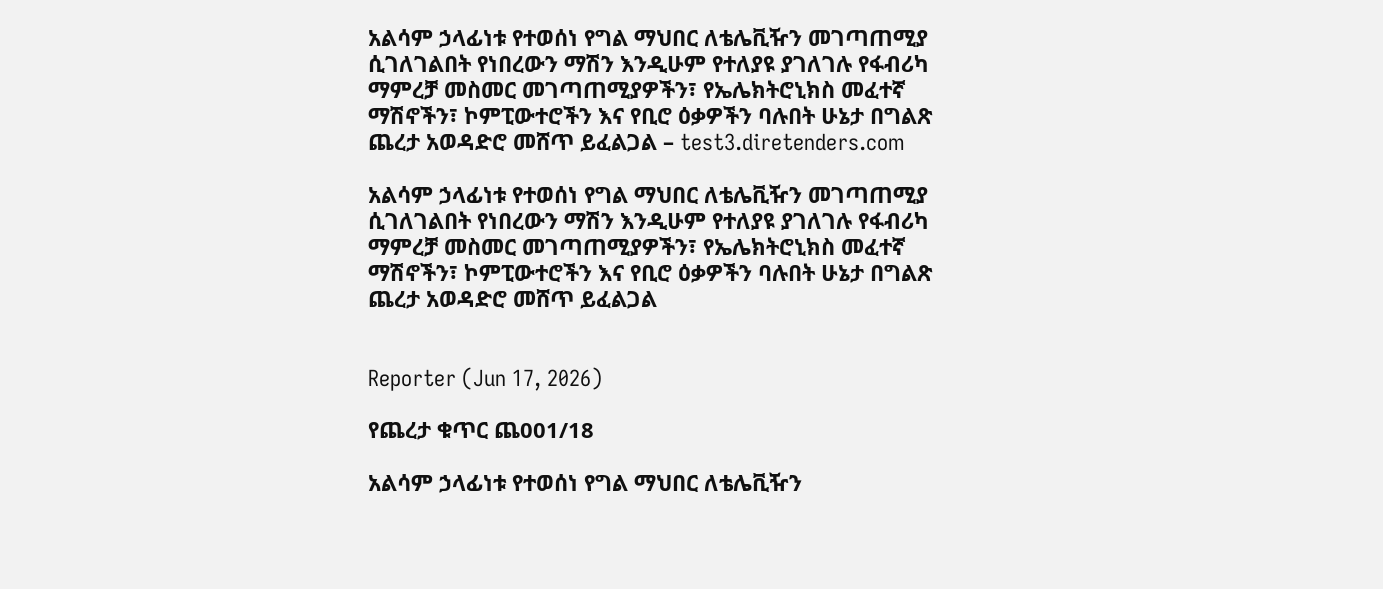አልሳም ኃላፊነቱ የተወሰነ የግል ማህበር ለቴሌቪዥን መገጣጠሚያ ሲገለገልበት የነበረውን ማሽን እንዲሁም የተለያዩ ያገለገሉ የፋብሪካ ማምረቻ መስመር መገጣጠሚያዎችን፣ የኤሌክትሮኒክስ መፈተኛ ማሽኖችን፣ ኮምፒውተሮችን እና የቢሮ ዕቃዎችን ባሉበት ሁኔታ በግልጽ ጨረታ አወዳድሮ መሸጥ ይፈልጋል – test3.diretenders.com

አልሳም ኃላፊነቱ የተወሰነ የግል ማህበር ለቴሌቪዥን መገጣጠሚያ ሲገለገልበት የነበረውን ማሽን እንዲሁም የተለያዩ ያገለገሉ የፋብሪካ ማምረቻ መስመር መገጣጠሚያዎችን፣ የኤሌክትሮኒክስ መፈተኛ ማሽኖችን፣ ኮምፒውተሮችን እና የቢሮ ዕቃዎችን ባሉበት ሁኔታ በግልጽ ጨረታ አወዳድሮ መሸጥ ይፈልጋል


Reporter (Jun 17, 2026)

የጨረታ ቁጥር ጨ001/18

አልሳም ኃላፊነቱ የተወሰነ የግል ማህበር ለቴሌቪዥን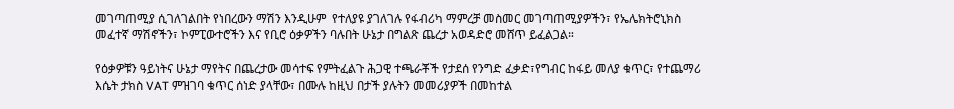መገጣጠሚያ ሲገለገልበት የነበረውን ማሽን እንዲሁም  የተለያዩ ያገለገሉ የፋብሪካ ማምረቻ መስመር መገጣጠሚያዎችን፣ የኤሌክትሮኒክስ መፈተኛ ማሽኖችን፣ ኮምፒውተሮችን እና የቢሮ ዕቃዎችን ባሉበት ሁኔታ በግልጽ ጨረታ አወዳድሮ መሸጥ ይፈልጋል።

የዕቃዎቹን ዓይነትና ሁኔታ ማየትና በጨረታው መሳተፍ የምትፈልጉ ሕጋዊ ተጫራቾች የታደሰ የንግድ ፈቃድ፣የግብር ከፋይ መለያ ቁጥር፣ የተጨማሪ እሴት ታክስ VAT ምዝገባ ቁጥር ሰነድ ያላቸው፣ በሙሉ ከዚህ በታች ያሉትን መመሪያዎች በመከተል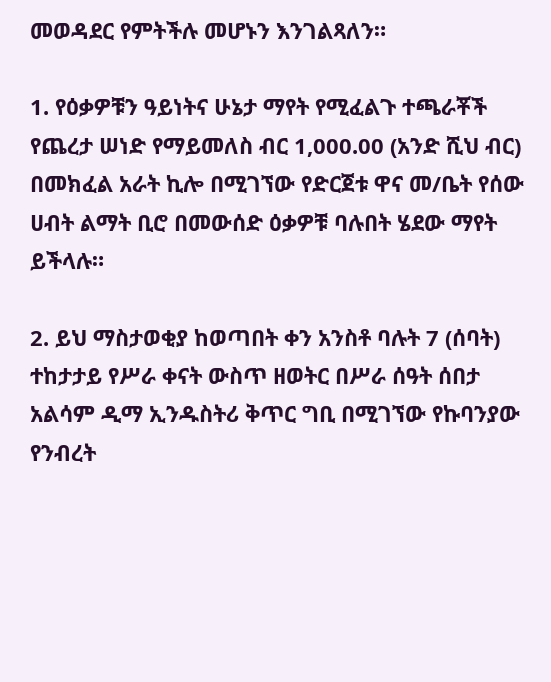መወዳደር የምትችሉ መሆኑን እንገልጻለን።

1. የዕቃዎቹን ዓይነትና ሁኔታ ማየት የሚፈልጉ ተጫራቾች የጨረታ ሠነድ የማይመለስ ብር 1,000.00 (አንድ ሺህ ብር) በመክፈል አራት ኪሎ በሚገኘው የድርጀቱ ዋና መ/ቤት የሰው ሀብት ልማት ቢሮ በመውሰድ ዕቃዎቹ ባሉበት ሄደው ማየት ይችላሉ።

2. ይህ ማስታወቂያ ከወጣበት ቀን አንስቶ ባሉት 7 (ሰባት) ተከታታይ የሥራ ቀናት ውስጥ ዘወትር በሥራ ሰዓት ሰበታ አልሳም ዲማ ኢንዱስትሪ ቅጥር ግቢ በሚገኘው የኩባንያው የንብረት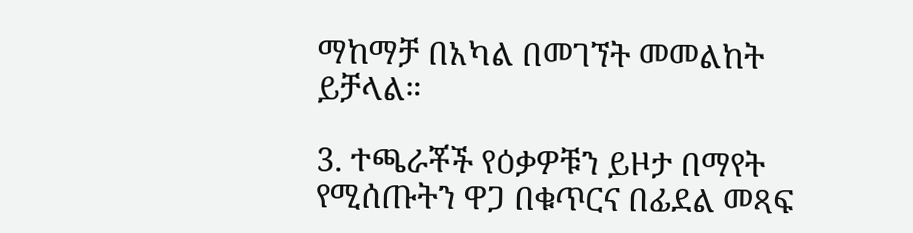ማከማቻ በአካል በመገኘት መመልከት ይቻላል።

3. ተጫራቾች የዕቃዎቹን ይዞታ በማየት የሚሰጡትን ዋጋ በቁጥርና በፊደል መጻፍ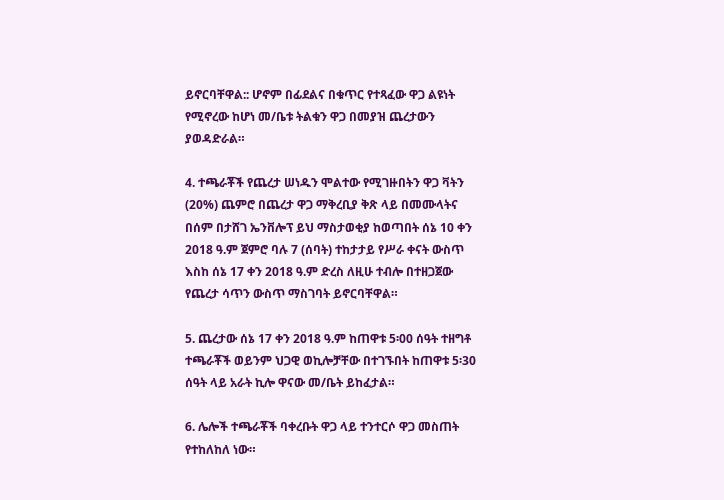ይኖርባቸዋል:: ሆኖም በፊደልና በቁጥር የተጻፈው ዋጋ ልዩነት የሚኖረው ከሆነ መ/ቤቱ ትልቁን ዋጋ በመያዝ ጨረታውን ያወዳድራል።

4. ተጫራቾች የጨረታ ሠነዱን ሞልተው የሚገዙበትን ዋጋ ቫትን (20%) ጨምሮ በጨረታ ዋጋ ማቅረቢያ ቅጽ ላይ በመሙላትና በሰም በታሸገ ኤንቨሎፕ ይህ ማስታወቂያ ከወጣበት ሰኔ 10 ቀን 2018 ዓ.ም ጀምሮ ባሉ 7 (ሰባት) ተከታታይ የሥራ ቀናት ውስጥ እስከ ሰኔ 17 ቀን 2018 ዓ.ም ድረስ ለዚሁ ተብሎ በተዘጋጀው የጨረታ ሳጥን ውስጥ ማስገባት ይኖርባቸዋል።

5. ጨረታው ሰኔ 17 ቀን 2018 ዓ.ም ከጠዋቱ 5፡00 ሰዓት ተዘግቶ ተጫራቾች ወይንም ህጋዊ ወኪሎቻቸው በተገኙበት ከጠዋቱ 5፡30 ሰዓት ላይ አራት ኪሎ ዋናው መ/ቤት ይከፈታል።

6. ሌሎች ተጫራቾች ባቀረቡት ዋጋ ላይ ተንተርሶ ዋጋ መስጠት የተከለከለ ነው።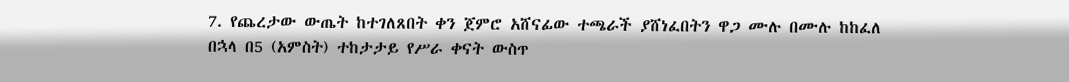7. የጨረታው ውጤት ከተገለጸበት ቀን ጀምሮ አሸናፊው ተጫራች ያሸነፈበትን ዋጋ ሙሉ በሙሉ ከከፈለ በኋላ በ5 (አምስት) ተከታታይ የሥራ ቀናት ውስጥ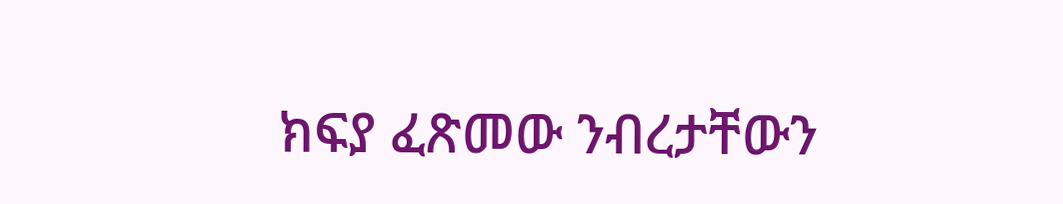ክፍያ ፈጽመው ንብረታቸውን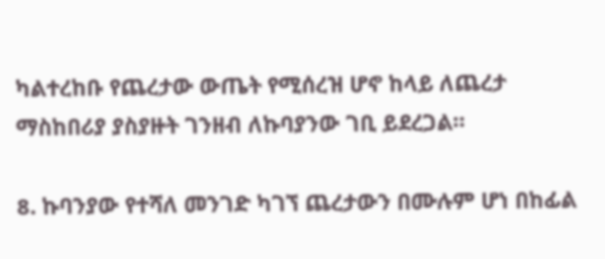ካልተረከቡ የጨረታው ውጤት የሚሰረዝ ሆኖ ከላይ ለጨረታ ማስከበሪያ ያስያዙት ገንዘብ ለኩባያንው ገቢ ይደረጋል።

8. ኩባንያው የተሻለ መንገድ ካገኘ ጨረታውን በሙሉም ሆነ በከፊል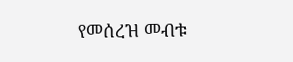የመሰረዝ መብቱ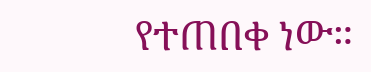የተጠበቀ ነው።